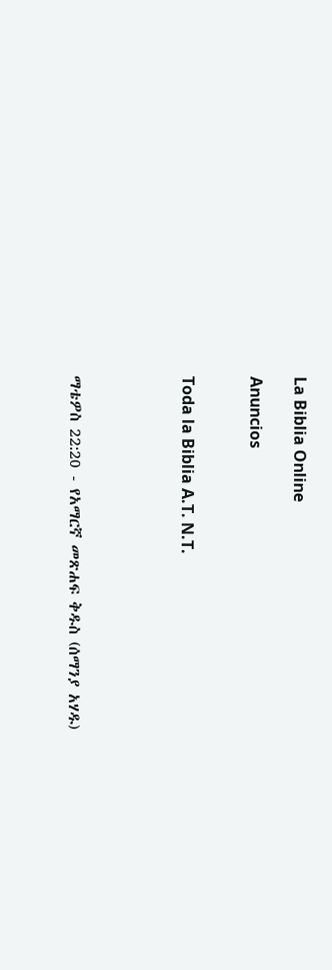La Biblia Online

Anuncios


Toda la Biblia A.T. N.T.




ማቴዎስ 22:20 - የአማርኛ መጽሐፍ ቅዱስ (ሰማንያ አሃዱ)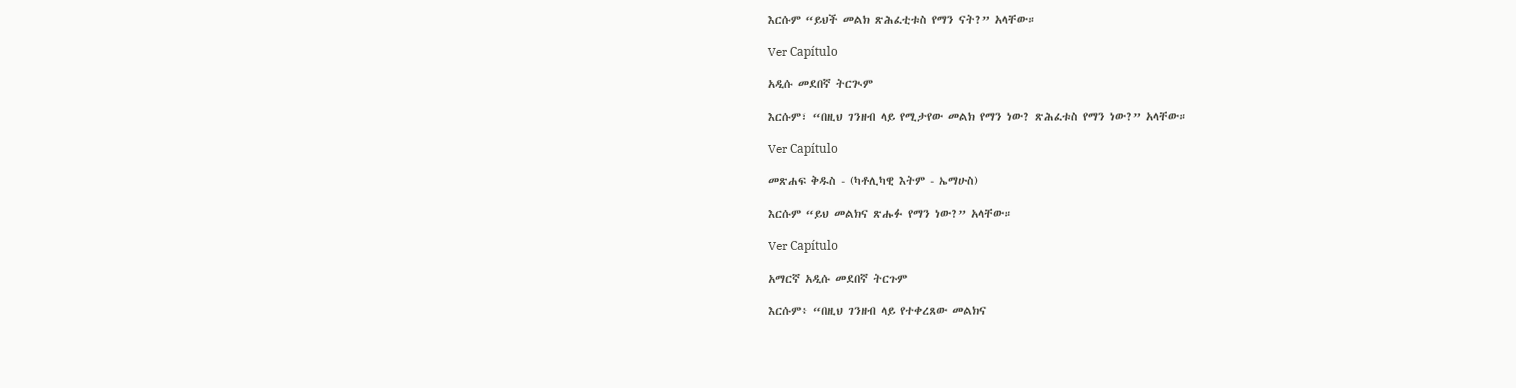እርሱም “ይህች መልክ ጽሕፈቲቱስ የማን ናት?” አላቸው።

Ver Capítulo

አዲሱ መደበኛ ትርጒም

እርሱም፣ “በዚህ ገንዘብ ላይ የሚታየው መልክ የማን ነው? ጽሕፈቱስ የማን ነው?” አላቸው።

Ver Capítulo

መጽሐፍ ቅዱስ - (ካቶሊካዊ እትም - ኤማሁስ)

እርሱም “ይህ መልክና ጽሑፉ የማን ነው?” አላቸው።

Ver Capítulo

አማርኛ አዲሱ መደበኛ ትርጉም

እርሱም፥ “በዚህ ገንዘብ ላይ የተቀረጸው መልክና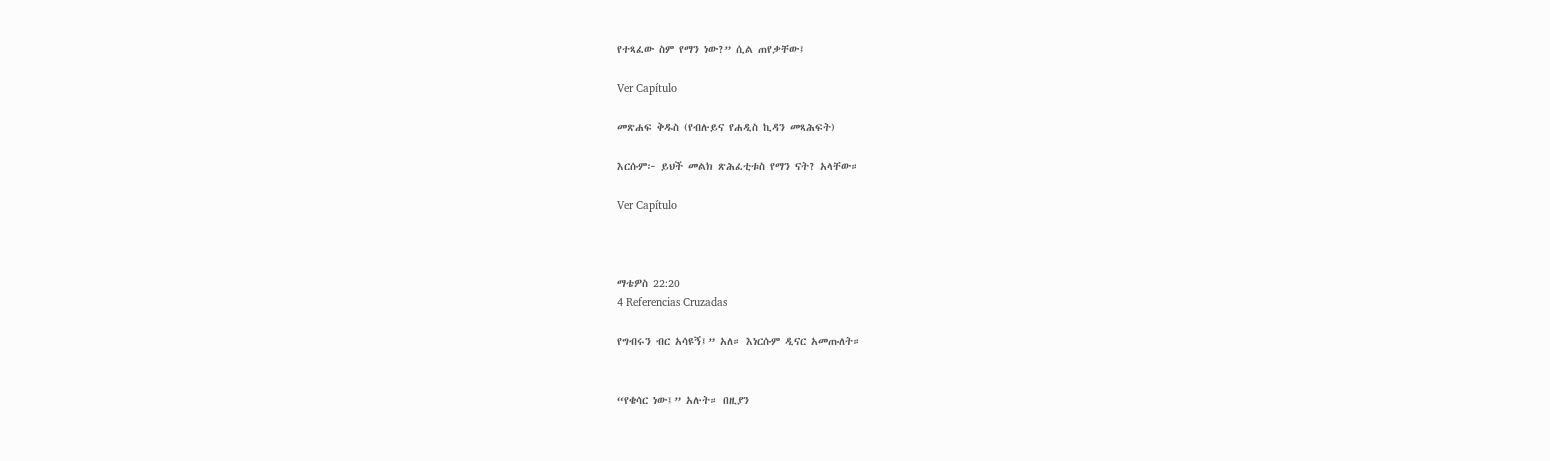የተጻፈው ስም የማን ነው?” ሲል ጠየቃቸው፤

Ver Capítulo

መጽሐፍ ቅዱስ (የብሉይና የሐዲስ ኪዳን መጻሕፍት)

እርሱም፦ ይህች መልክ ጽሕፈቲቱስ የማን ናት? አላቸው።

Ver Capítulo



ማቴዎስ 22:20
4 Referencias Cruzadas

የግብሩን ብር አሳዩኝ፤” አለ። እነርሱም ዲናር አመጡለት።


“የቄሳር ነው፤” አሉት። በዚያን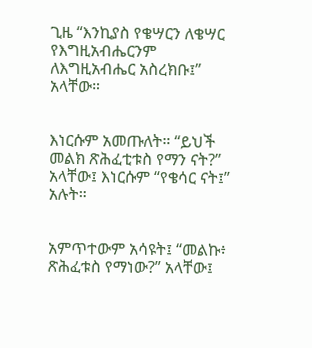ጊዜ “እንኪያስ የቄሣርን ለቄሣር የእግዚአብሔርንም ለእግዚአብሔር አስረክቡ፤” አላቸው።


እነርሱም አመጡለት። “ይህች መልክ ጽሕፈቲቱስ የማን ናት?” አላቸው፤ እነርሱም “የቄሳር ናት፤” አሉት።


አምጥተውም አሳዩት፤ “መልኩ፥ ጽሕፈቱስ የማነው?” አላቸው፤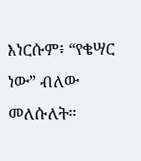እነርሱም፥ “የቄሣር ነው” ብለው መለሱለት።